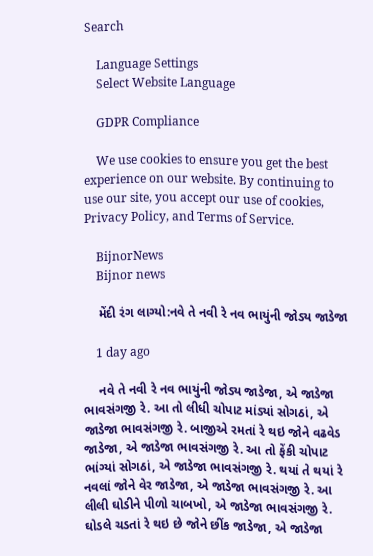Search

    Language Settings
    Select Website Language

    GDPR Compliance

    We use cookies to ensure you get the best experience on our website. By continuing to use our site, you accept our use of cookies, Privacy Policy, and Terms of Service.

    BijnorNews
    Bijnor news

    મેંદી રંગ લાગ્યો:નવે તે નવી રે નવ ભાયુંની જોડ્ય જાડેજા

    1 day ago

    નવે તે નવી રે નવ ભાયુંની જોડ્ય જાડેજા, એ જાડેજા ભાવસંગજી રે. આ તો લીધી ચોપાટ માંડ્યાં સોગઠાં, એ જાડેજા ભાવસંગજી રે. બાજીએ રમતાં રે થઇ જોને વઢવેડ જાડેજા, એ જાડેજા ભાવસંગજી રે. આ તો ફેંકી ચોપાટ ભાંગ્યાં સોગઠાં, એ જાડેજા ભાવસંગજી રે. થયાં તે થયાં રે નવલાં જોને વેર જાડેજા, એ જાડેજા ભાવસંગજી રે. આ લીલી ઘોડીને પીળો ચાબખો, એ જાડેજા ભાવસંગજી રે. ઘોડલે ચડતાં રે થઇ છે જોને છીંક જાડેજા, એ જાડેજા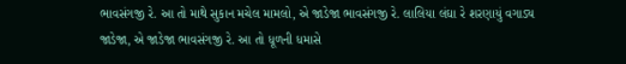ભાવસંગજી રે. આ તો માથે સુકાન મચેલ મામલો, એ જાડેજા ભાવસંગજી રે. લાલિયા લંઘા રે શરણાયું વગાડ્ય જાડેજા, એ જાડેજા ભાવસંગજી રે. આ તો ધૂળની ધમાસે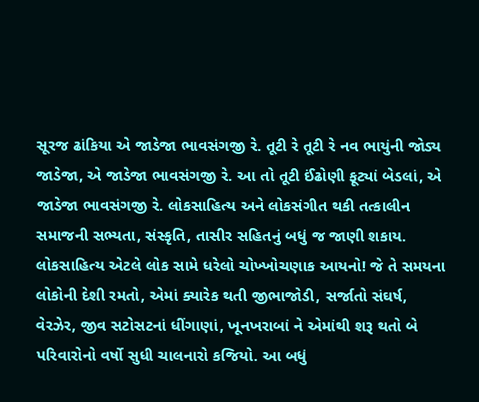સૂરજ ઢાંકિયા એ જાડેજા ભાવસંગજી રે. તૂટી રે તૂટી રે નવ ભાયુંની જોડ્ય જાડેજા, એ જાડેજા ભાવસંગજી રે. આ તો તૂટી ઈંઢોણી ફૂટ્યાં બેડલાં, એ જાડેજા ભાવસંગજી રે. લોકસાહિત્ય અને લોકસંગીત થકી તત્કાલીન સમાજની સભ્યતા, સંસ્કૃતિ, તાસીર સહિતનું બધું જ જાણી શકાય. લોકસાહિત્ય એટલે લોક સામે ધરેલો ચોખ્ખોચણાક આયનો! જે તે સમયના લોકોની દેશી રમતો, એમાં ક્યારેક થતી જીભાજોડી, સર્જાતો સંઘર્ષ, વેરઝેર, જીવ સટોસટનાં ધીંગાણાં, ખૂનખરાબાં ને એમાંથી શરૂ થતો બે પરિવારોનો વર્ષો સુધી ચાલનારો કજિયો. આ બધું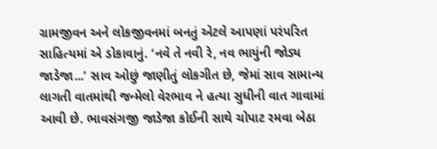ગ્રામજીવન અને લોકજીવનમાં બનતું એટલે આપણાં પરંપરિત સાહિત્યમાં એ ડોકાવાનું. ‘નવે તે નવી રે, નવ ભાયુંની જોડ્ય જાડેજા...’ સાવ ઓછું જાણીતું લોકગીત છે, જેમાં સાવ સામાન્ય લાગતી વાતમાંથી જન્મેલો વેરભાવ ને હત્યા સુધીની વાત ગાવામાં આવી છે. ભાવસંગજી જાડેજા કોઈની સાથે ચોપાટ રમવા બેઠા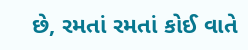છે, રમતાં રમતાં કોઈ વાતે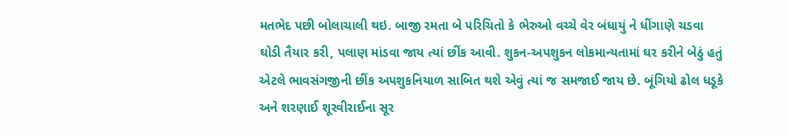મતભેદ પછી બોલાચાલી થઇ. બાજી રમતા બે પરિચિતો કે ભેરુઓ વચ્ચે વેર બંધાયું ને ધીંગાણે ચડવા ઘોડી તૈયાર કરી, પલાણ માંડવા જાય ત્યાં છીંક આવી. શુકન-અપશુકન લોકમાન્યતામાં ઘર કરીને બેઠું હતું એટલે ભાવસંગજીની છીંક અપશુકનિયાળ સાબિત થશે એવું ત્યાં જ સમજાઈ જાય છે. બૂંગિયો ઢોલ ધડૂકે અને શરણાઈ શૂરવીરાઈના સૂર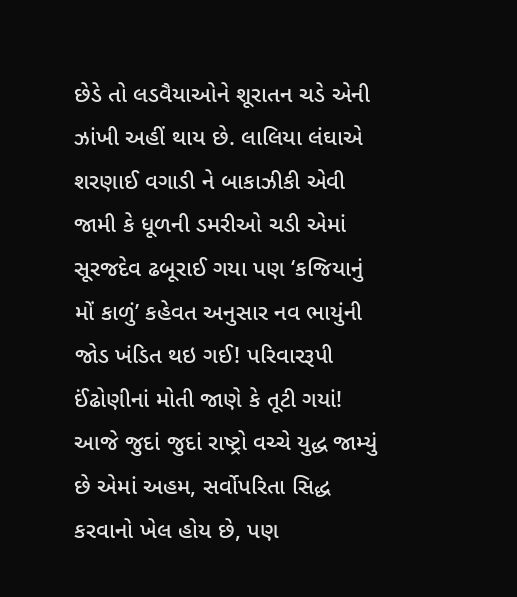છેડે તો લડવૈયાઓને શૂરાતન ચડે એની ઝાંખી અહીં થાય છે. લાલિયા લંઘાએ શરણાઈ વગાડી ને બાકાઝીકી એવી જામી કે ધૂળની ડમરીઓ ચડી એમાં સૂરજદેવ ઢબૂરાઈ ગયા પણ ‘કજિયાનું મોં કાળું’ કહેવત અનુસાર નવ ભાયુંની જોડ ખંડિત થઇ ગઈ! પરિવારરૂપી ઈંઢોણીનાં મોતી જાણે કે તૂટી ગયાં! આજે જુદાં જુદાં રાષ્ટ્રો વચ્ચે યુદ્ધ જામ્યું છે એમાં અહમ, સર્વોપરિતા સિદ્ધ કરવાનો ખેલ હોય છે, પણ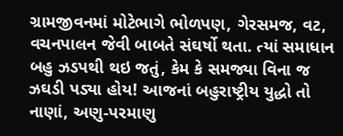ગ્રામજીવનમાં મોટેભાગે ભોળપણ, ગેરસમજ, વટ, વચનપાલન જેવી બાબતે સંઘર્ષો થતા. ત્યાં સમાધાન બહુ ઝડપથી થઇ જતું, કેમ કે સમજ્યા વિના જ ઝઘડી પડ્યા હોય! આજનાં બહુરાષ્ટ્રીય યુદ્ધો તો નાણાં, અણુ-પરમાણુ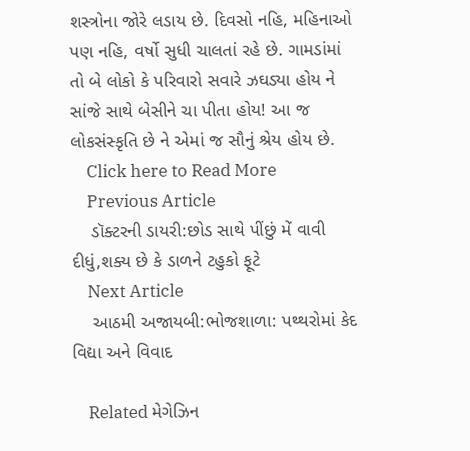શસ્ત્રોના જોરે લડાય છે. દિવસો નહિ, મહિનાઓ પણ નહિ, વર્ષો સુધી ચાલતાં રહે છે. ગામડાંમાં તો બે લોકો કે પરિવારો સવારે ઝઘડ્યા હોય ને સાંજે સાથે બેસીને ચા પીતા હોય! આ જ લોકસંસ્કૃતિ છે ને એમાં જ સૌનું શ્રેય હોય છે.
    Click here to Read More
    Previous Article
    ડૉક્ટરની ડાયરી:છોડ સાથે પીંછું મેં વાવી દીધું,શક્ય છે કે ડાળને ટહુકો ફૂટે
    Next Article
    આઠમી અજાયબી:ભોજશાળા: પથ્થરોમાં કેદ વિદ્યા અને વિવાદ

    Related મેગેઝિન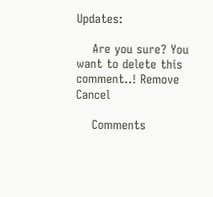Updates:

    Are you sure? You want to delete this comment..! Remove Cancel

    Comments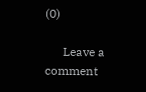(0)

      Leave a comment